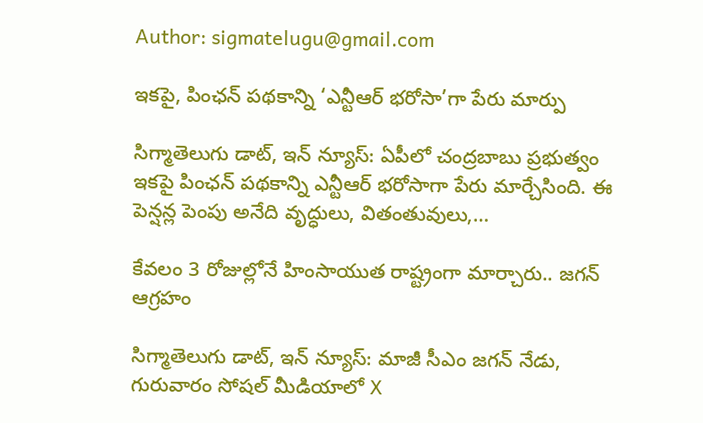Author: sigmatelugu@gmail.com

ఇకపై, పింఛన్ పథకాన్ని ‘ఎన్టీఆర్ భరోసా’గా పేరు మార్పు

సిగ్మాతెలుగు డాట్, ఇన్ న్యూస్: ఏపీలో చంద్రబాబు ప్రభుత్వం ఇకపై పింఛన్ పథకాన్ని ఎన్టీఆర్ భరోసాగా పేరు మార్చేసింది. ఈ పెన్షన్ల పెంపు అనేది వృద్ధులు, వితంతువులు,…

కేవలం 3 రోజుల్లోనే హింసాయుత రాష్ట్రంగా మార్చారు.. జగన్ ఆగ్రహం

సిగ్మాతెలుగు డాట్, ఇన్ న్యూస్: మాజీ సీఎం జగన్ నేడు, గురువారం సోషల్ మీడియాలో X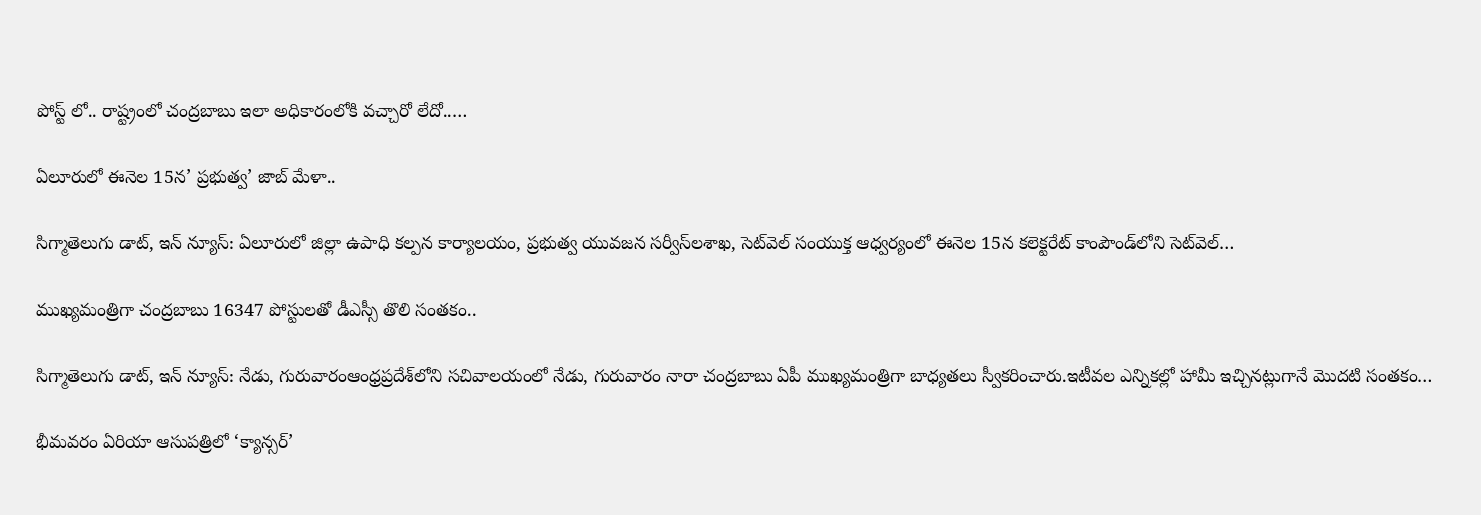పోస్ట్ లో.. రాష్ట్రంలో చంద్రబాబు ఇలా అధికారంలోకి వచ్చారో లేదో..…

ఏలూరులో ఈనెల 15న’ ప్రభుత్వ’ జాబ్ మేళా..

సిగ్మాతెలుగు డాట్, ఇన్ న్యూస్: ఏలూరులో జిల్లా ఉపాధి కల్పన కార్యాలయం, ప్రభుత్వ యువజన సర్వీస్‌లశాఖ, సెట్‌వెల్‌ సంయుక్త ఆధ్వర్యంలో ఈనెల 15న కలెక్టరేట్‌ కాంపౌండ్‌లోని సెట్‌వెల్‌…

ముఖ్యమంత్రిగా చంద్రబాబు 16347 పోస్టులతో డీఎస్సీ తొలి సంతకం..

సిగ్మాతెలుగు డాట్, ఇన్ న్యూస్: నేడు, గురువారంఆంధ్రప్రదేశ్‌లోని సచివాలయంలో నేడు, గురువారం నారా చంద్రబాబు ఏపీ ముఖ్యమంత్రిగా బాధ్యతలు స్వీకరించారు.ఇటీవల ఎన్నికల్లో హామీ ఇచ్చినట్లుగానే మొదటి సంతకం…

భీమవరం ఏరియా ఆసుపత్రిలో ‘క్యాన్సర్’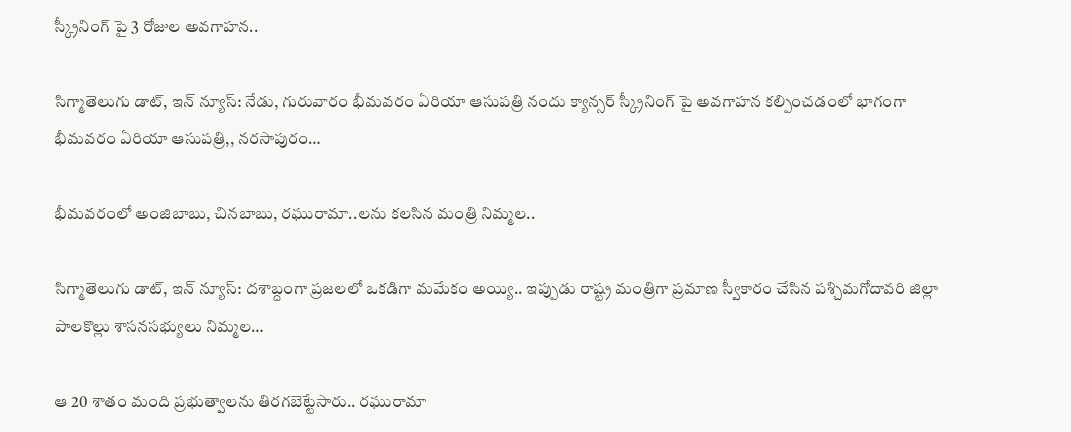స్క్రీనింగ్ పై 3 రోజుల అవగాహన..

సిగ్మాతెలుగు డాట్, ఇన్ న్యూస్: నేడు, గురువారం భీమవరం ఏరియా ఆసుపత్రి నందు క్యాన్సర్ స్క్రీనింగ్ పై అవగాహన కల్పించడంలో భాగంగా భీమవరం ఏరియా ఆసుపత్రి,, నరసాపురం…

భీమవరంలో అంజిబాబు, చినబాబు, రఘురామా..లను కలసిన మంత్రి నిమ్మల..

సిగ్మాతెలుగు డాట్, ఇన్ న్యూస్: దశాబ్దంగా ప్రజలలో ఒకడిగా మమేకం అయ్యి.. ఇప్పుడు రాష్ట్ర మంత్రిగా ప్రమాణ స్వీకారం చేసిన పశ్చిమగోదావరి జిల్లా పాలకొల్లు శాసనసభ్యులు నిమ్మల…

ఆ 20 శాతం మంది ప్రభుత్వాలను తిరగబెట్టేసారు.. రఘురామా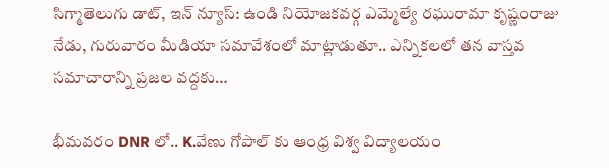సిగ్మాతెలుగు డాట్, ఇన్ న్యూస్: ఉండి నియోజకవర్గ ఎమ్మెల్యే రఘురామా కృష్ణంరాజు నేడు, గురువారం మీడియా సమావేశంలో మాట్లాడుతూ.. ఎన్నికలలో తన వాస్తవ సమాచారాన్ని ప్రజల వద్దకు…

భీమవరం DNR లో.. K.వేణు గోపాల్ కు ఆంధ్ర విశ్వ విద్యాలయం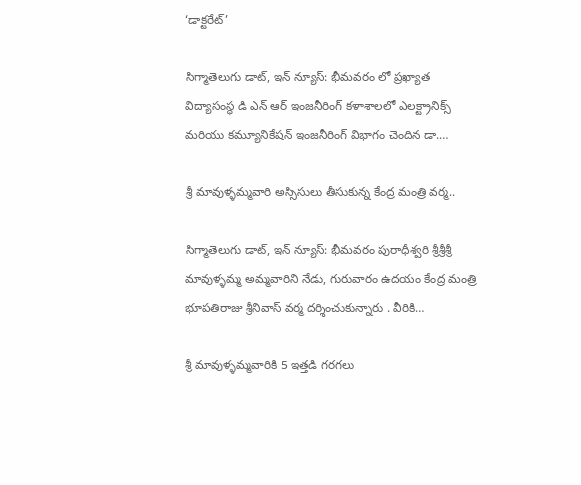‘డాక్టరేట్’

సిగ్మాతెలుగు డాట్, ఇన్ న్యూస్: భీమవరం లో ప్రఖ్యాత విద్యాసంస్థ డి ఎన్ ఆర్ ఇంజనీరింగ్ కళాశాలలో ఎలక్ట్రానిక్స్ మరియు కమ్యూనికేషన్ ఇంజనీరింగ్ విభాగం చెందిన డా.…

శ్రీ మావుళ్ళమ్మవారి అస్సిసులు తీసుకున్న కేంద్ర మంత్రి వర్మ..

సిగ్మాతెలుగు డాట్, ఇన్ న్యూస్: భీమవరం పురాధీశ్వరి శ్రీశ్రీశ్రీ మావుళ్ళమ్మ అమ్మవారిని నేడు, గురువారం ఉదయం కేంద్ర మంత్రి భూపతిరాజు శ్రీనివాస్ వర్మ దర్శించుకున్నారు . వీరికి…

శ్రీ మావుళ్ళమ్మవారికి 5 ఇత్తడి గరగలు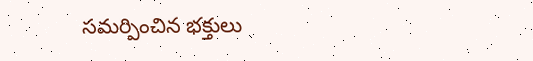సమర్పించిన భక్తులు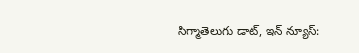సిగ్మాతెలుగు డాట్, ఇన్ న్యూస్: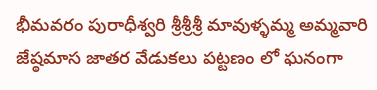భీమవరం పురాధీశ్వరి శ్రీశ్రీశ్రీ మావుళ్ళమ్మ అమ్మవారి జేష్ఠమాస జాతర వేడుకలు పట్టణం లో ఘనంగా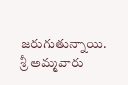జరుగుతున్నాయి. శ్రీ అమ్మవారు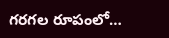గరగల రూపంలో…